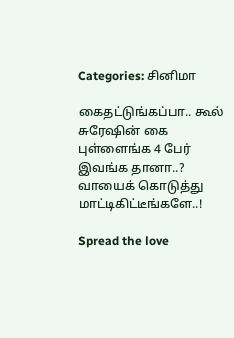Categories: சினிமா

கைதட்டுங்கப்பா.. கூல் சுரேஷின் கை புள்ளைங்க 4 பேர் இவங்க தானா..? வாயைக் கொடுத்து மாட்டிகிட்டீங்களே..!

Spread the love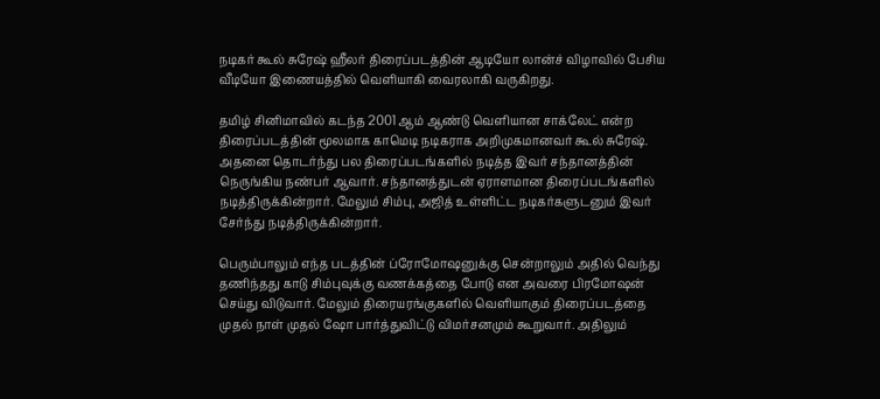நடிகர் கூல் சுரேஷ் ஹீலர் திரைப்படத்தின் ஆடியோ லான்ச் விழாவில் பேசிய வீடியோ இணையத்தில் வெளியாகி வைரலாகி வருகிறது.

தமிழ் சினிமாவில் கடந்த 2001 ஆம் ஆண்டு வெளியான சாக்லேட் என்ற திரைப்படத்தின் மூலமாக காமெடி நடிகராக அறிமுகமானவர் கூல் சுரேஷ். அதனை தொடர்ந்து பல திரைப்படங்களில் நடித்த இவர் சந்தானத்தின் நெருங்கிய நண்பர் ஆவார். சந்தானத்துடன் ஏராளமான திரைப்படங்களில் நடித்திருக்கின்றார். மேலும் சிம்பு, அஜித் உள்ளிட்ட நடிகர்களுடனும் இவர் சேர்ந்து நடித்திருக்கின்றார்.

பெரும்பாலும் எந்த படத்தின் ப்ரோமோஷனுக்கு சென்றாலும் அதில் வெந்து தணிந்தது காடு சிம்புவுக்கு வணக்கத்தை போடு என அவரை பிரமோஷன் செய்து விடுவார். மேலும் திரையரங்குகளில் வெளியாகும் திரைப்படத்தை முதல் நாள் முதல் ஷோ பார்த்துவிட்டு விமர்சனமும் கூறுவார். அதிலும்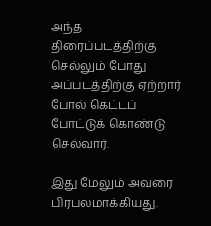அந்த திரைப்படத்திற்கு செல்லும் போது அப்படத்திற்கு ஏற்றார் போல் கெட்டப் போட்டுக் கொண்டு செல்வார்.

இது மேலும் அவரை பிரபலமாக்கியது.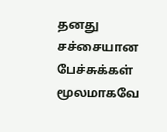தனது சச்சையான பேச்சுக்கள் மூலமாகவே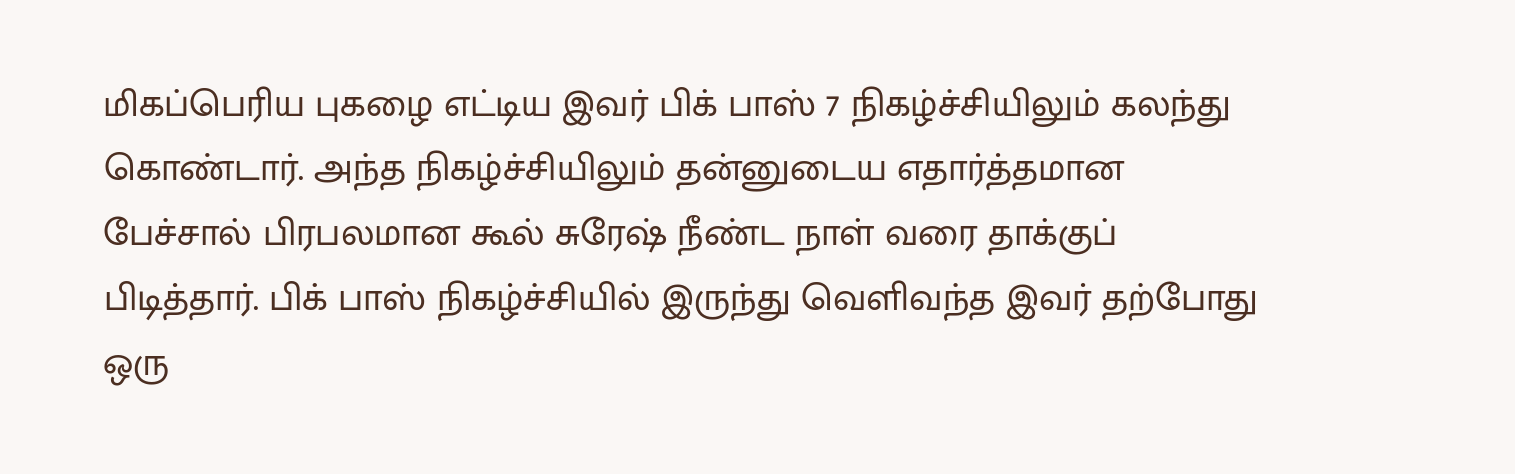மிகப்பெரிய புகழை எட்டிய இவர் பிக் பாஸ் 7 நிகழ்ச்சியிலும் கலந்து கொண்டார். அந்த நிகழ்ச்சியிலும் தன்னுடைய எதார்த்தமான பேச்சால் பிரபலமான கூல் சுரேஷ் நீண்ட நாள் வரை தாக்குப் பிடித்தார். பிக் பாஸ் நிகழ்ச்சியில் இருந்து வெளிவந்த இவர் தற்போது ஒரு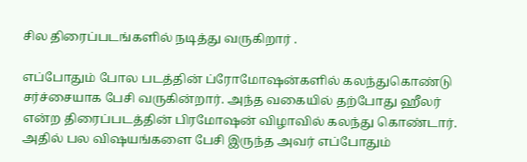சில திரைப்படங்களில் நடித்து வருகிறார் .

எப்போதும் போல படத்தின் ப்ரோமோஷன்களில் கலந்துகொண்டு சர்ச்சையாக பேசி வருகின்றார். அந்த வகையில் தற்போது ஹீலர் என்ற திரைப்படத்தின் பிரமோஷன் விழாவில் கலந்து கொண்டார். அதில் பல விஷயங்களை பேசி இருந்த அவர் எப்போதும்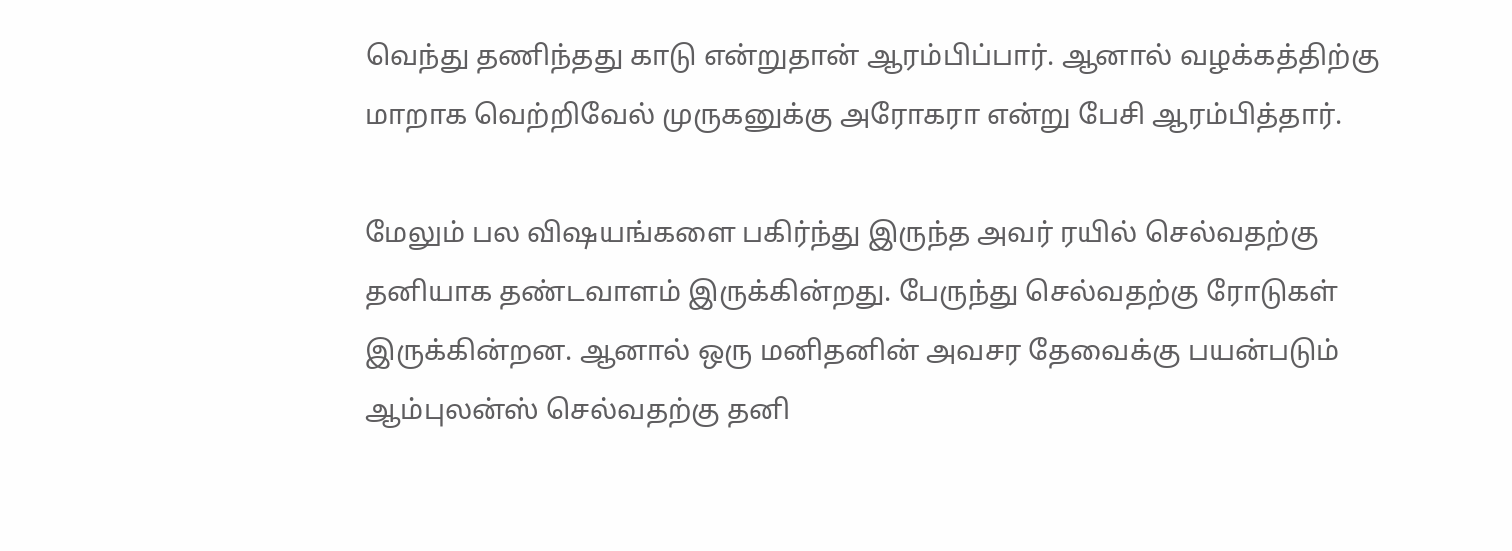வெந்து தணிந்தது காடு என்றுதான் ஆரம்பிப்பார். ஆனால் வழக்கத்திற்கு மாறாக வெற்றிவேல் முருகனுக்கு அரோகரா என்று பேசி ஆரம்பித்தார்.

மேலும் பல விஷயங்களை பகிர்ந்து இருந்த அவர் ரயில் செல்வதற்கு தனியாக தண்டவாளம் இருக்கின்றது. பேருந்து செல்வதற்கு ரோடுகள் இருக்கின்றன. ஆனால் ஒரு மனிதனின் அவசர தேவைக்கு பயன்படும் ஆம்புலன்ஸ் செல்வதற்கு தனி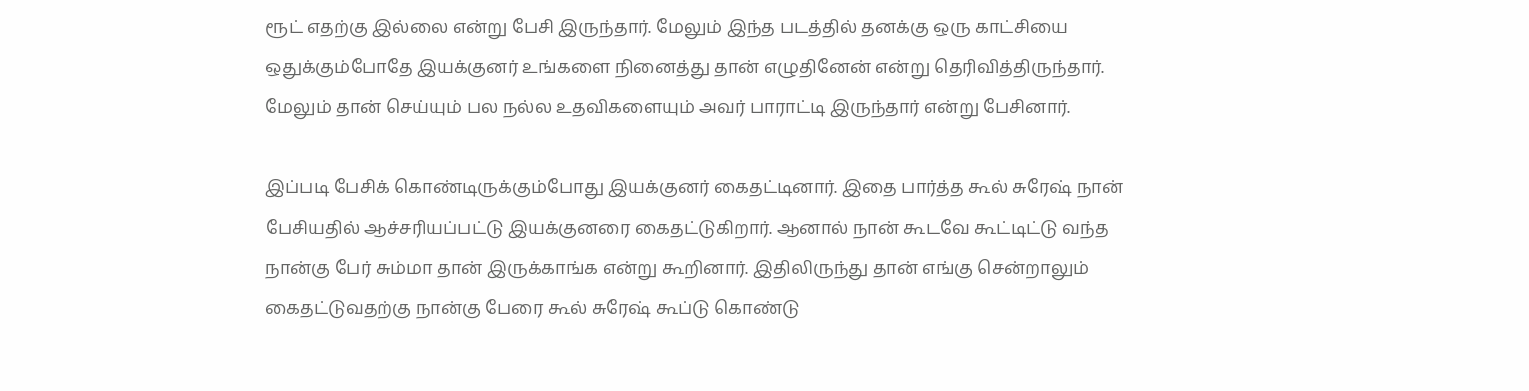ரூட் எதற்கு இல்லை என்று பேசி இருந்தார். மேலும் இந்த படத்தில் தனக்கு ஒரு காட்சியை ஒதுக்கும்போதே இயக்குனர் உங்களை நினைத்து தான் எழுதினேன் என்று தெரிவித்திருந்தார். மேலும் தான் செய்யும் பல நல்ல உதவிகளையும் அவர் பாராட்டி இருந்தார் என்று பேசினார்.

இப்படி பேசிக் கொண்டிருக்கும்போது இயக்குனர் கைதட்டினார். இதை பார்த்த கூல் சுரேஷ் நான் பேசியதில் ஆச்சரியப்பட்டு இயக்குனரை கைதட்டுகிறார். ஆனால் நான் கூடவே கூட்டிட்டு வந்த நான்கு பேர் சும்மா தான் இருக்காங்க என்று கூறினார். இதிலிருந்து தான் எங்கு சென்றாலும் கைதட்டுவதற்கு நான்கு பேரை கூல் சுரேஷ் கூப்டு கொண்டு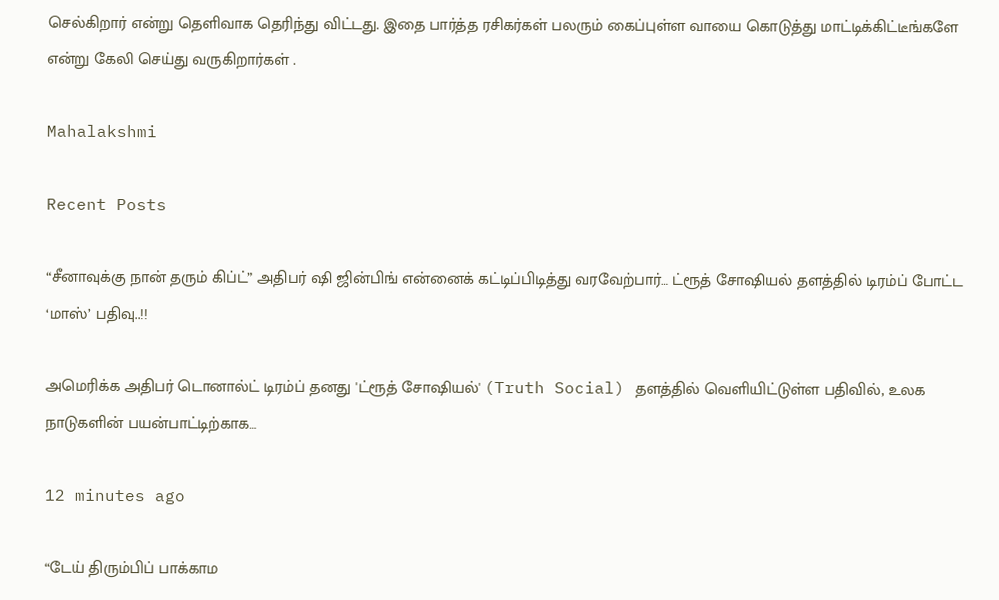செல்கிறார் என்று தெளிவாக தெரிந்து விட்டது. இதை பார்த்த ரசிகர்கள் பலரும் கைப்புள்ள வாயை கொடுத்து மாட்டிக்கிட்டீங்களே என்று கேலி செய்து வருகிறார்கள் .

Mahalakshmi

Recent Posts

“சீனாவுக்கு நான் தரும் கிப்ட்” அதிபர் ஷி ஜின்பிங் என்னைக் கட்டிப்பிடித்து வரவேற்பார்… ட்ரூத் சோஷியல் தளத்தில் டிரம்ப் போட்ட ‘மாஸ்’ பதிவு..!!

அமெரிக்க அதிபர் டொனால்ட் டிரம்ப் தனது 'ட்ரூத் சோஷியல்' (Truth Social) தளத்தில் வெளியிட்டுள்ள பதிவில், உலக நாடுகளின் பயன்பாட்டிற்காக…

12 minutes ago

“டேய் திரும்பிப் பாக்காம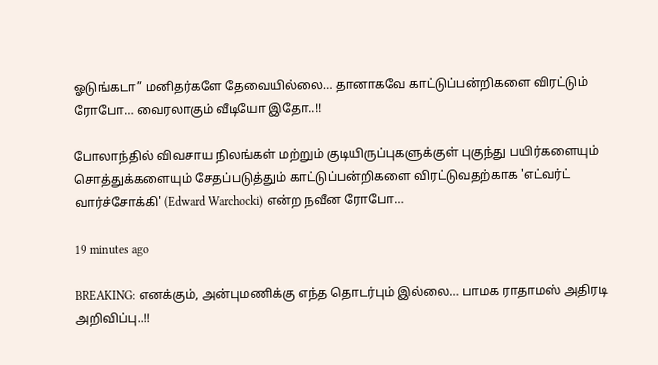ஓடுங்கடா” மனிதர்களே தேவையில்லை… தானாகவே காட்டுப்பன்றிகளை விரட்டும் ரோபோ… வைரலாகும் வீடியோ இதோ..!!

போலாந்தில் விவசாய நிலங்கள் மற்றும் குடியிருப்புகளுக்குள் புகுந்து பயிர்களையும் சொத்துக்களையும் சேதப்படுத்தும் காட்டுப்பன்றிகளை விரட்டுவதற்காக 'எட்வர்ட் வார்ச்சோக்கி' (Edward Warchocki) என்ற நவீன ரோபோ…

19 minutes ago

BREAKING: எனக்கும், அன்புமணிக்கு எந்த தொடர்பும் இல்லை… பாமக ராதாமஸ் அதிரடி அறிவிப்பு..!!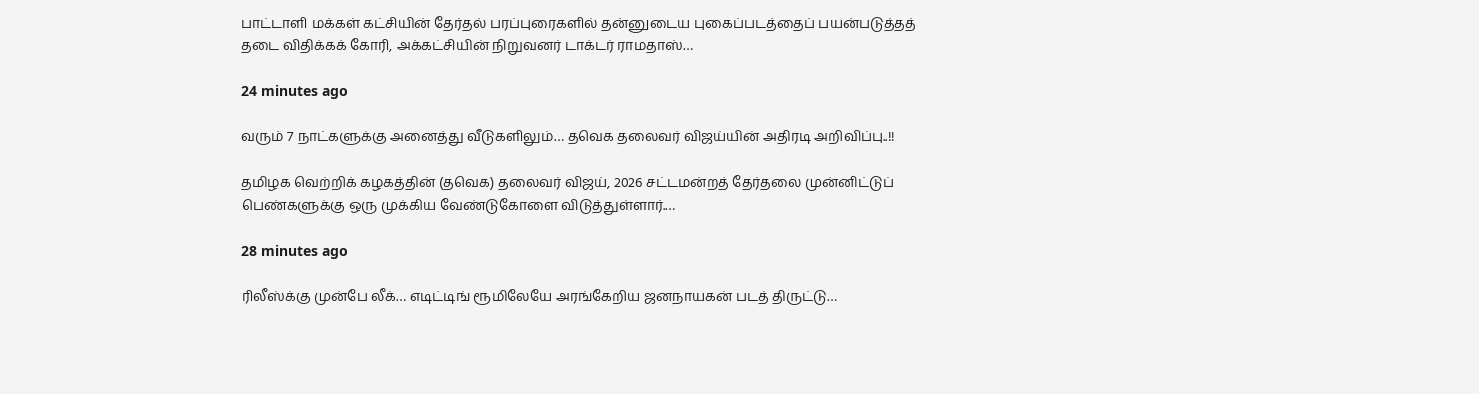பாட்டாளி மக்கள் கட்சியின் தேர்தல் பரப்புரைகளில் தன்னுடைய புகைப்படத்தைப் பயன்படுத்தத் தடை விதிக்கக் கோரி, அக்கட்சியின் நிறுவனர் டாக்டர் ராமதாஸ்…

24 minutes ago

வரும் 7 நாட்களுக்கு அனைத்து வீடுகளிலும்… தவெக தலைவர் விஜய்யின் அதிரடி அறிவிப்பு..!!

தமிழக வெற்றிக் கழகத்தின் (தவெக) தலைவர் விஜய், 2026 சட்டமன்றத் தேர்தலை முன்னிட்டுப் பெண்களுக்கு ஒரு முக்கிய வேண்டுகோளை விடுத்துள்ளார்.…

28 minutes ago

ரிலீஸ்க்கு முன்பே லீக்… எடிட்டிங் ரூமிலேயே அரங்கேறிய ஜனநாயகன் படத் திருட்டு…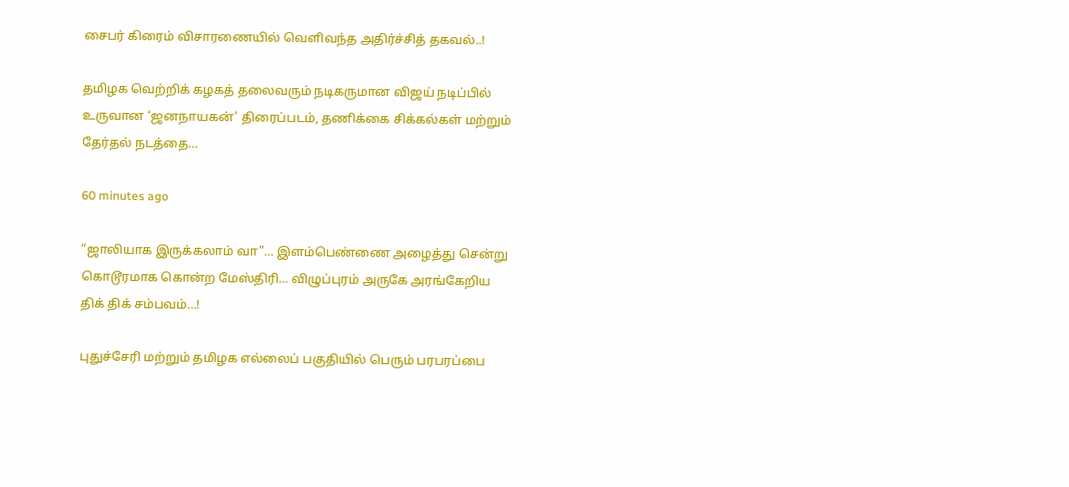சைபர் கிரைம் விசாரணையில் வெளிவந்த அதிர்ச்சித் தகவல்..!

தமிழக வெற்றிக் கழகத் தலைவரும் நடிகருமான விஜய் நடிப்பில் உருவான ‘ஜனநாயகன்’ திரைப்படம், தணிக்கை சிக்கல்கள் மற்றும் தேர்தல் நடத்தை…

60 minutes ago

“ஜாலியாக இருக்கலாம் வா”… இளம்பெண்ணை அழைத்து சென்று கொடூரமாக கொன்ற மேஸ்திரி… விழுப்புரம் அருகே அரங்கேறிய திக் திக் சம்பவம்…!

புதுச்சேரி மற்றும் தமிழக எல்லைப் பகுதியில் பெரும் பரபரப்பை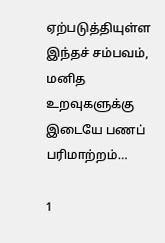ஏற்படுத்தியுள்ள இந்தச் சம்பவம், மனித உறவுகளுக்கு இடையே பணப் பரிமாற்றம்…

1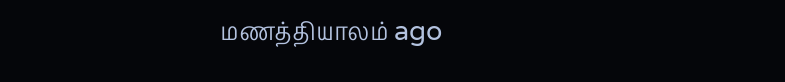மணத்தியாலம் ago